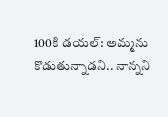100కి డయల్: అమ్మను కొడుతున్నాడని.. నాన్నని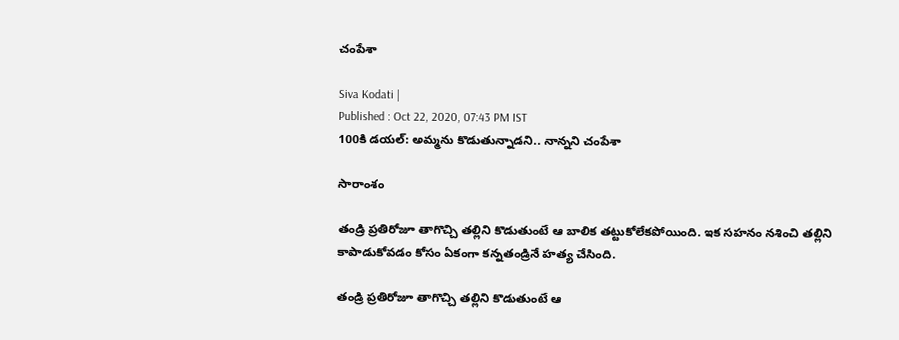చంపేశా

Siva Kodati |
Published : Oct 22, 2020, 07:43 PM IST
100కి డయల్: అమ్మను కొడుతున్నాడని.. నాన్నని చంపేశా

సారాంశం

తండ్రి ప్రతిరోజూ తాగొచ్చి తల్లిని కొడుతుంటే ఆ బాలిక తట్టుకోలేకపోయింది. ఇక సహనం నశించి తల్లిని కాపాడుకోవడం కోసం ఏకంగా కన్నతండ్రినే హత్య చేసింది.

తండ్రి ప్రతిరోజూ తాగొచ్చి తల్లిని కొడుతుంటే ఆ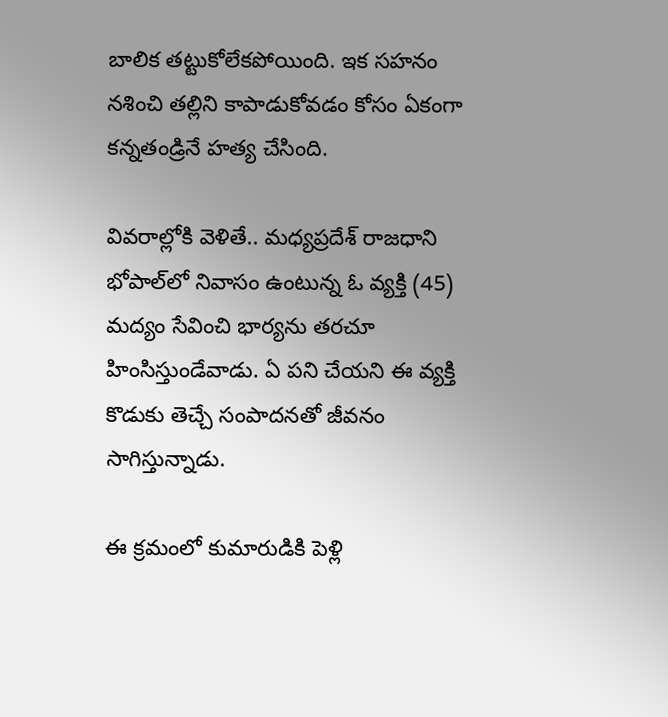బాలిక తట్టుకోలేకపోయింది. ఇక సహనం నశించి తల్లిని కాపాడుకోవడం కోసం ఏకంగా కన్నతండ్రినే హత్య చేసింది.

వివరాల్లోకి వెళితే.. మధ్యప్రదేశ్ రాజధాని భోపాల్‌లో నివాసం ఉంటున్న ఓ వ్యక్తి (45) మద్యం సేవించి భార్యను తరచూ హింసిస్తుండేవాడు. ఏ పని చేయని ఈ వ్యక్తి కొడుకు తెచ్చే సంపాదనతో జీవనం సాగిస్తున్నాడు.

ఈ క్రమంలో కుమారుడికి పెళ్లి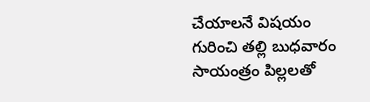చేయాలనే విషయం గురించి తల్లి బుధవారం సాయంత్రం పిల్లలతో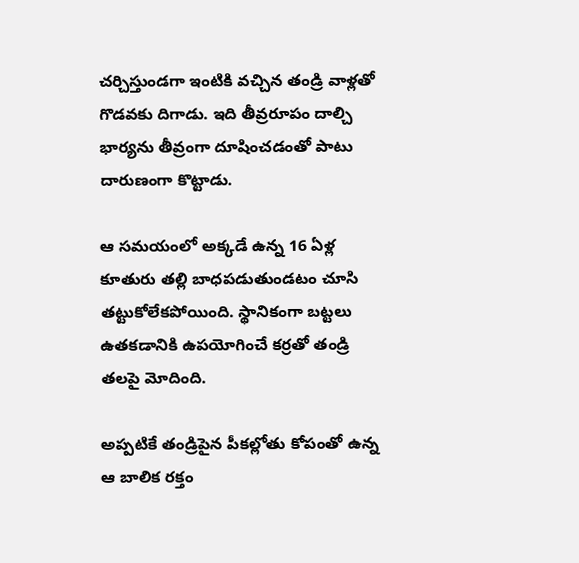చర్చిస్తుండగా ఇంటికి వచ్చిన తండ్రి వాళ్లతో గొడవకు దిగాడు. ఇది తీవ్రరూపం దాల్చి భార్యను తీవ్రంగా దూషించడంతో పాటు దారుణంగా కొట్టాడు.

ఆ సమయంలో అక్కడే ఉన్న 16 ఏళ్ల కూతురు తల్లి బాధపడుతుండటం చూసి తట్టుకోలేకపోయింది. స్థానికంగా బట్టలు ఉతకడానికి ఉపయోగించే కర్రతో తండ్రి తలపై మోదింది.

అప్పటికే తండ్రిపైన పీకల్లోతు కోపంతో ఉన్న ఆ బాలిక రక్తం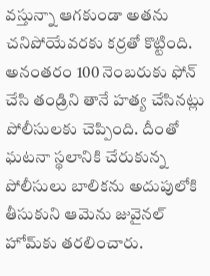వస్తున్నా ఆగకుండా అతను చనిపోయేవరకు కర్రతో కొట్టింది. అనంతరం 100 నెంబరుకు ఫోన్‌ చేసి తండ్రిని తానే హత్య చేసినట్లు పోలీసులకు చెప్పింది. దీంతో ఘటనా స్థలానికి చేరుకున్న పోలీసులు బాలికను అదుపులోకి తీసుకుని ఆమెను జువైనల్ హోమ్‌కు తరలించారు.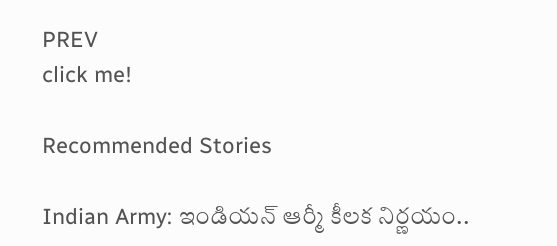PREV
click me!

Recommended Stories

Indian Army: ఇండియ‌న్ ఆర్మీ కీల‌క నిర్ణ‌యం..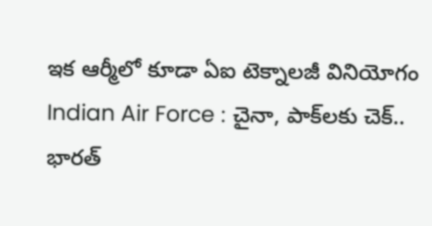ఇక ఆర్మీలో కూడా ఏఐ టెక్నాల‌జీ వినియోగం
Indian Air Force : చైనా, పాక్‌లకు చెక్.. భారత్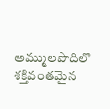అమ్ములపొదిలొ శక్తివంతమైన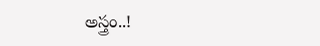అస్త్రం..!